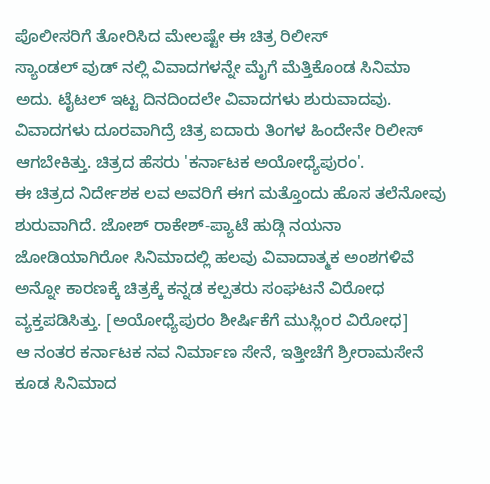ಪೊಲೀಸರಿಗೆ ತೋರಿಸಿದ ಮೇಲಷ್ಟೇ ಈ ಚಿತ್ರ ರಿಲೀಸ್
ಸ್ಯಾಂಡಲ್ ವುಡ್ ನಲ್ಲಿ ವಿವಾದಗಳನ್ನೇ ಮೈಗೆ ಮೆತ್ತಿಕೊಂಡ ಸಿನಿಮಾ ಅದು. ಟೈಟಲ್ ಇಟ್ಟ ದಿನದಿಂದಲೇ ವಿವಾದಗಳು ಶುರುವಾದವು. ವಿವಾದಗಳು ದೂರವಾಗಿದ್ರೆ ಚಿತ್ರ ಐದಾರು ತಿಂಗಳ ಹಿಂದೇನೇ ರಿಲೀಸ್ ಆಗಬೇಕಿತ್ತು. ಚಿತ್ರದ ಹೆಸರು 'ಕರ್ನಾಟಕ ಅಯೋಧ್ಯೆಪುರಂ'.
ಈ ಚಿತ್ರದ ನಿರ್ದೇಶಕ ಲವ ಅವರಿಗೆ ಈಗ ಮತ್ತೊಂದು ಹೊಸ ತಲೆನೋವು ಶುರುವಾಗಿದೆ. ಜೋಶ್ ರಾಕೇಶ್-ಪ್ಯಾಟೆ ಹುಡ್ಗಿ ನಯನಾ ಜೋಡಿಯಾಗಿರೋ ಸಿನಿಮಾದಲ್ಲಿ ಹಲವು ವಿವಾದಾತ್ಮಕ ಅಂಶಗಳಿವೆ ಅನ್ನೋ ಕಾರಣಕ್ಕೆ ಚಿತ್ರಕ್ಕೆ ಕನ್ನಡ ಕಲ್ಪತರು ಸಂಘಟನೆ ವಿರೋಧ ವ್ಯಕ್ತಪಡಿಸಿತ್ತು. [ಅಯೋಧ್ಯೆಪುರಂ ಶೀರ್ಷಿಕೆಗೆ ಮುಸ್ಲಿಂರ ವಿರೋಧ]
ಆ ನಂತರ ಕರ್ನಾಟಕ ನವ ನಿರ್ಮಾಣ ಸೇನೆ, ಇತ್ತೀಚೆಗೆ ಶ್ರೀರಾಮಸೇನೆ ಕೂಡ ಸಿನಿಮಾದ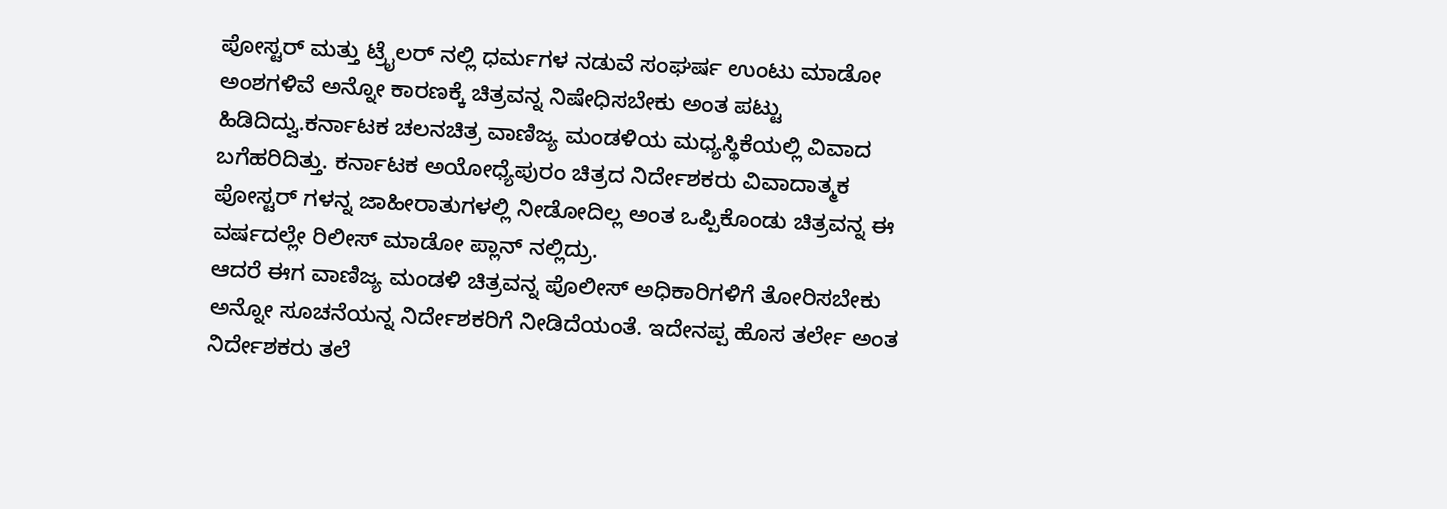ಪೋಸ್ಟರ್ ಮತ್ತು ಟ್ರೈಲರ್ ನಲ್ಲಿ ಧರ್ಮಗಳ ನಡುವೆ ಸಂಘರ್ಷ ಉಂಟು ಮಾಡೋ ಅಂಶಗಳಿವೆ ಅನ್ನೋ ಕಾರಣಕ್ಕೆ ಚಿತ್ರವನ್ನ ನಿಷೇಧಿಸಬೇಕು ಅಂತ ಪಟ್ಟು ಹಿಡಿದಿದ್ವು.ಕರ್ನಾಟಕ ಚಲನಚಿತ್ರ ವಾಣಿಜ್ಯ ಮಂಡಳಿಯ ಮಧ್ಯಸ್ಥಿಕೆಯಲ್ಲಿ ವಿವಾದ ಬಗೆಹರಿದಿತ್ತು. ಕರ್ನಾಟಕ ಅಯೋಧ್ಯೆಪುರಂ ಚಿತ್ರದ ನಿರ್ದೇಶಕರು ವಿವಾದಾತ್ಮಕ ಪೋಸ್ಟರ್ ಗಳನ್ನ ಜಾಹೀರಾತುಗಳಲ್ಲಿ ನೀಡೋದಿಲ್ಲ ಅಂತ ಒಪ್ಪಿಕೊಂಡು ಚಿತ್ರವನ್ನ ಈ ವರ್ಷದಲ್ಲೇ ರಿಲೀಸ್ ಮಾಡೋ ಪ್ಲಾನ್ ನಲ್ಲಿದ್ರು.
ಆದರೆ ಈಗ ವಾಣಿಜ್ಯ ಮಂಡಳಿ ಚಿತ್ರವನ್ನ ಪೊಲೀಸ್ ಅಧಿಕಾರಿಗಳಿಗೆ ತೋರಿಸಬೇಕು ಅನ್ನೋ ಸೂಚನೆಯನ್ನ ನಿರ್ದೇಶಕರಿಗೆ ನೀಡಿದೆಯಂತೆ. ಇದೇನಪ್ಪ ಹೊಸ ತರ್ಲೇ ಅಂತ ನಿರ್ದೇಶಕರು ತಲೆ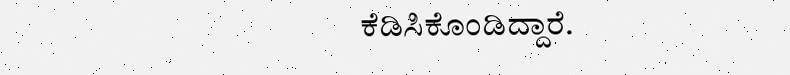ಕೆಡಿಸಿಕೊಂಡಿದ್ದಾರೆ.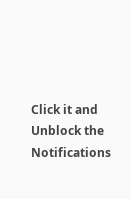Click it and Unblock the Notifications